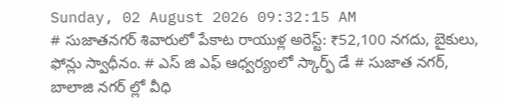Sunday, 02 August 2026 09:32:15 AM
# సుజాతనగర్ శివారులో పేకాట రాయుళ్ల అరెస్ట్: ₹52,100 నగదు, బైకులు, ఫోన్లు స్వాధీనం. # ఎస్ జి ఎఫ్ ఆధ్వర్యంలో స్కార్ఫ్ డే # సుజాత నగర్, బాలాజి నగర్ ల్లో వీధి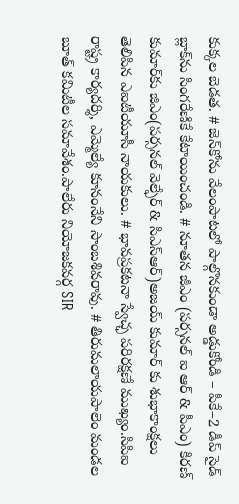కుక్కల బెడత. # జెన్‌కోను వేలంపాటలో పాల్గొనకుండా అడ్డుకోండి – పీకే–2 డీప్ సైడ్ బ్లాక్‌ను సింగరేణికే కేటాయించండి. # నూతన జీఎం (పర్సనల్ ఐ ఆర్ & పీఎం) కిరణ్ కుమార్‌కు జిఎం(పర్సనల్ వెల్ఫేర్ & సిఎస్ఆర్)అజయ్ కుమార్ కు శుభాకాంక్షలు తెలిపిన ఎఐటీయూసీ నాయకులు. # భావప్రకటనా స్వేచ్ఛ పరిరక్షణే ముఖ్యం.సిపిఐ రాష్ట్ర కార్యదర్శి, ఎమ్మెల్యే కూనంనేని సాంబశివరావు. # తిరుమలాయపాలెం మండల బూత్ కమిటీల సమావేశం.పాలేరు నియోజకవర్గ SIR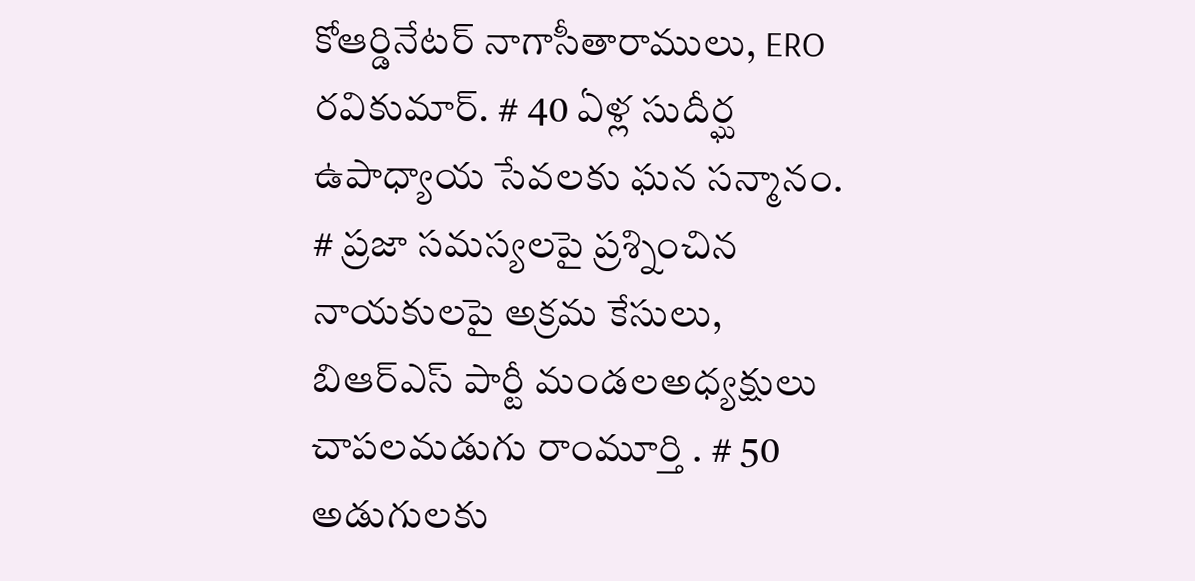కోఆర్డినేటర్ నాగాసీతారాములు, ERO రవికుమార్. # 40 ఏళ్ల సుదీర్ఘ ఉపాధ్యాయ సేవలకు ఘన సన్మానం. # ప్రజా సమస్యలపై ప్రశ్నించిన నాయకులపై అక్రమ కేసులు, బిఆర్ఎస్ పార్టీ మండలఅధ్యక్షులు చాపలమడుగు రాంమూర్తి . # 50 అడుగులకు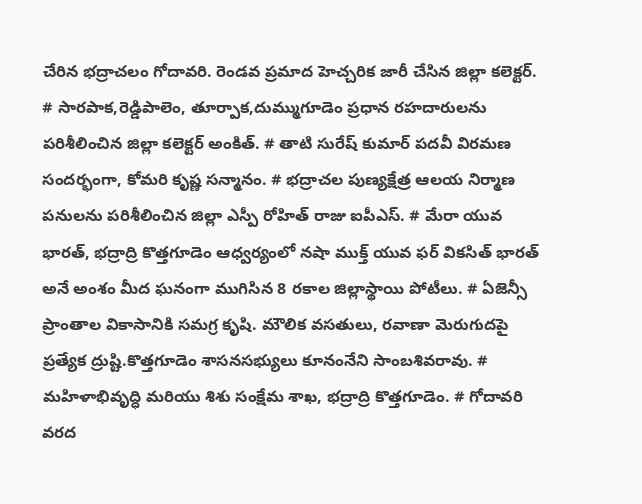చేరిన భద్రాచలం గోదావరి. రెండవ ప్రమాద హెచ్చరిక జారీ చేసిన జిల్లా కలెక్టర్. # సారపాక,రెడ్డిపాలెం, తూర్పాక,దుమ్ముగూడెం ప్రధాన రహదారులను పరిశీలించిన జిల్లా కలెక్టర్ అంకిత్. # తాటి సురేష్ కుమార్ పదవీ విరమణ సందర్భంగా, కోమరి కృష్ణ సన్మానం. # భద్రాచల పుణ్యక్షేత్ర ఆలయ నిర్మాణ పనులను పరిశీలించిన జిల్లా ఎస్పీ రోహిత్ రాజు ఐపీఎస్. # మేరా యువ భారత్, భద్రాద్రి కొత్తగూడెం ఆధ్వర్యంలో నషా ముక్త్ యువ ఫర్ వికసిత్ భారత్ అనే అంశం మీద ఘనంగా ముగిసిన 8 రకాల జిల్లాస్థాయి పోటీలు. # ఏజెన్సీ ప్రాంతాల వికాసానికి సమగ్ర కృషి. మౌలిక వసతులు, రవాణా మెరుగుదపై ప్రత్యేక ద్రుష్టి.కొత్తగూడెం శాసనసభ్యులు కూనంనేని సాంబశివరావు. # మహిళాభివృద్ధి మరియు శిశు సంక్షేమ శాఖ, భద్రాద్రి కొత్తగూడెం. # గోదావరి వరద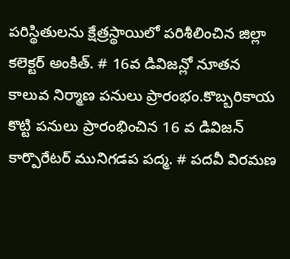పరిస్థితులను క్షేత్రస్థాయిలో పరిశీలించిన జిల్లా కలెక్టర్ అంకిత్. # 16వ డివిజన్లో నూతన కాలువ నిర్మాణ పనులు ప్రారంభం.కొబ్బరికాయ కొట్టి పనులు ప్రారంభించిన 16 వ డివిజన్ కార్పొరేటర్ మునిగడప పద్మ. # పదవీ విరమణ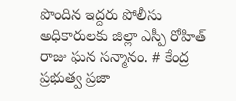పొందిన ఇద్దరు పోలీసు అధికారులకు జిల్లా ఎస్పీ రోహిత్ రాజు ఘన సన్మానం. # కేంద్ర ప్రభుత్వ ప్రజా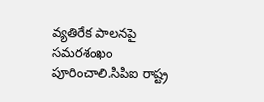వ్యతిరేక పాలనపై సమరశంఖం పూరించాలి.సిపిఐ రాష్ట్ర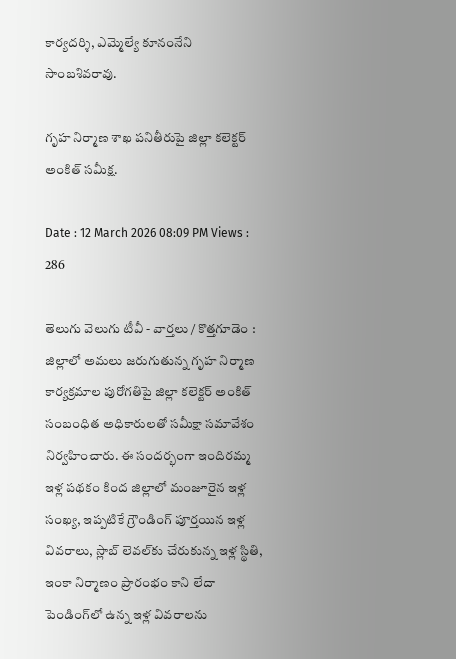కార్యదర్శి, ఎమ్మెల్యే కూనంనేని సాంబశివరావు.

గృహ నిర్మాణ శాఖ పనితీరుపై జిల్లా కలెక్టర్ అంకిత్ సమీక్ష.

Date : 12 March 2026 08:09 PM Views : 286

తెలుగు వెలుగు టీవీ - వార్తలు / కొత్తగూడెం : జిల్లాలో అమలు జరుగుతున్న గృహ నిర్మాణ కార్యక్రమాల పురోగతిపై జిల్లా కలెక్టర్ అంకిత్ సంబంధిత అధికారులతో సమీక్షా సమావేశం నిర్వహించారు. ఈ సందర్భంగా ఇందిరమ్మ ఇళ్ల పథకం కింద జిల్లాలో మంజూరైన ఇళ్ల సంఖ్య, ఇప్పటికే గ్రౌండింగ్ పూర్తయిన ఇళ్ల వివరాలు, స్లాబ్ లెవల్‌కు చేరుకున్న ఇళ్ల స్థితి, ఇంకా నిర్మాణం ప్రారంభం కాని లేదా పెండింగ్‌లో ఉన్న ఇళ్ల వివరాలను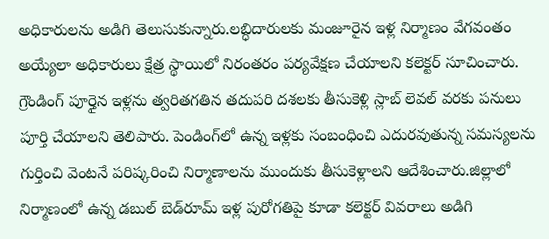అధికారులను అడిగి తెలుసుకున్నారు.లబ్ధిదారులకు మంజూరైన ఇళ్ల నిర్మాణం వేగవంతం అయ్యేలా అధికారులు క్షేత్ర స్థాయిలో నిరంతరం పర్యవేక్షణ చేయాలని కలెక్టర్ సూచించారు. గ్రౌండింగ్ పూర్తైన ఇళ్లను త్వరితగతిన తదుపరి దశలకు తీసుకెళ్లి స్లాబ్ లెవల్ వరకు పనులు పూర్తి చేయాలని తెలిపారు. పెండింగ్‌లో ఉన్న ఇళ్లకు సంబంధించి ఎదురవుతున్న సమస్యలను గుర్తించి వెంటనే పరిష్కరించి నిర్మాణాలను ముందుకు తీసుకెళ్లాలని ఆదేశించారు.జిల్లాలో నిర్మాణంలో ఉన్న డబుల్ బెడ్‌రూమ్ ఇళ్ల పురోగతిపై కూడా కలెక్టర్ వివరాలు అడిగి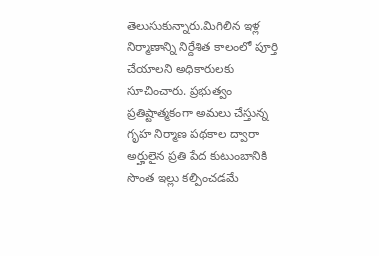తెలుసుకున్నారు.మిగిలిన ఇళ్ల నిర్మాణాన్ని నిర్దేశిత కాలంలో పూర్తి చేయాలని అధికారులకు సూచించారు. ప్రభుత్వం ప్రతిష్టాత్మకంగా అమలు చేస్తున్న గృహ నిర్మాణ పథకాల ద్వారా అర్హులైన ప్రతి పేద కుటుంబానికి సొంత ఇల్లు కల్పించడమే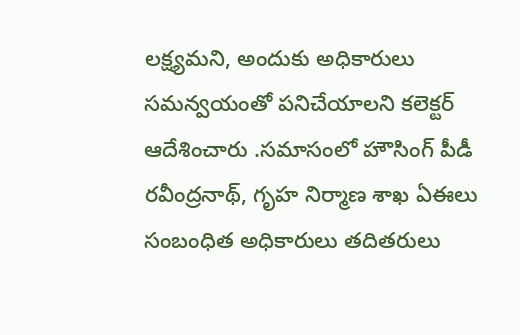లక్ష్యమని, అందుకు అధికారులు సమన్వయంతో పనిచేయాలని కలెక్టర్ ఆదేశించారు .సమాసంలో హౌసింగ్ పీడీ రవీంద్రనాథ్, గృహ నిర్మాణ శాఖ ఏఈలు సంబంధిత అధికారులు తదితరులు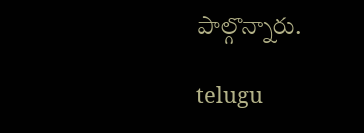పాల్గొన్నారు.

telugu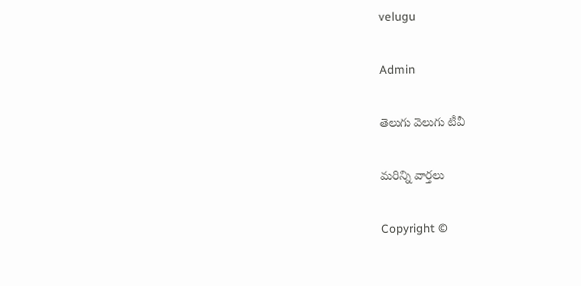velugu

Admin

తెలుగు వెలుగు టీవీ

మరిన్ని వార్తలు

Copyright ©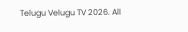Telugu Velugu TV 2026. All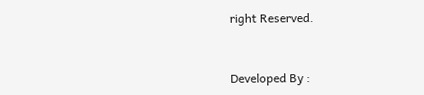right Reserved.



Developed By :